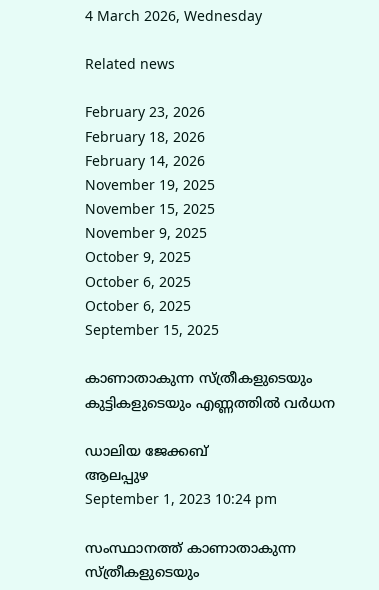4 March 2026, Wednesday

Related news

February 23, 2026
February 18, 2026
February 14, 2026
November 19, 2025
November 15, 2025
November 9, 2025
October 9, 2025
October 6, 2025
October 6, 2025
September 15, 2025

കാണാതാകുന്ന സ്ത്രീകളുടെയും കുട്ടികളുടെയും എണ്ണത്തിൽ വര്‍ധന

ഡാലിയ ജേക്കബ്
ആലപ്പുഴ
September 1, 2023 10:24 pm

സംസ്ഥാനത്ത് കാണാതാകുന്ന സ്ത്രീകളുടെയും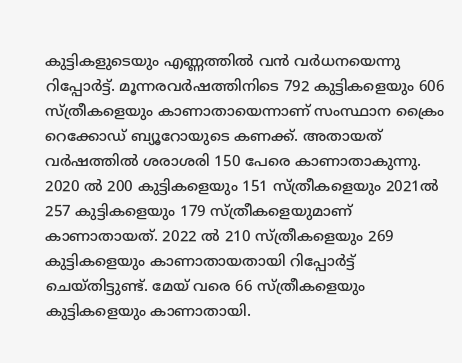കുട്ടികളുടെയും എണ്ണത്തിൽ വൻ വർധനയെന്നു റിപ്പോർട്ട്. മൂന്നരവർഷത്തിനിടെ 792 കുട്ടികളെയും 606 സ്ത്രീകളെയും കാണാതായെന്നാണ് സംസ്ഥാന ക്രൈം റെക്കോഡ് ബ്യൂറോയുടെ കണക്ക്. അതായത് വർഷത്തിൽ ശരാശരി 150 പേരെ കാണാതാകുന്നു. 2020 ൽ 200 കുട്ടികളെയും 151 സ്ത്രീകളെയും 2021ൽ 257 കുട്ടികളെയും 179 സ്ത്രീകളെയുമാണ് കാണാതായത്. 2022 ൽ 210 സ്ത്രീകളെയും 269 കുട്ടികളെയും കാണാതായതായി റിപ്പോർട്ട് ചെയ്തിട്ടുണ്ട്. മേയ് വരെ 66 സ്ത്രീകളെയും കുട്ടികളെയും കാണാതായി.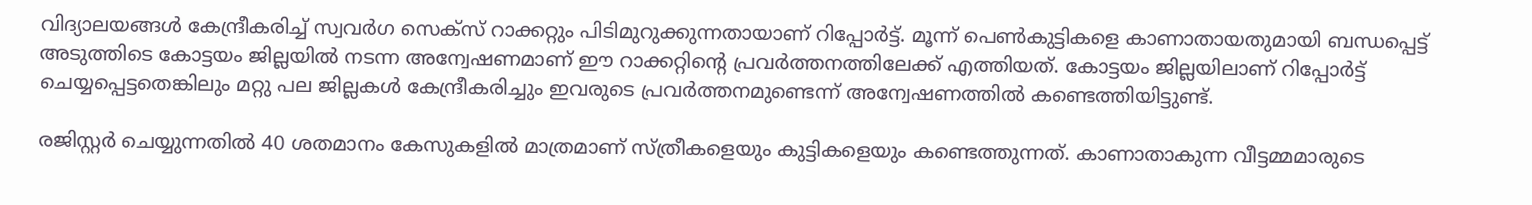വിദ്യാലയങ്ങൾ കേന്ദ്രീകരിച്ച് സ്വവർഗ സെക്സ് റാക്കറ്റും പിടിമുറുക്കുന്നതായാണ് റിപ്പോർട്ട്. മൂന്ന് പെൺകുട്ടികളെ കാണാതായതുമായി ബന്ധപ്പെട്ട് അടുത്തിടെ കോട്ടയം ജില്ലയിൽ നടന്ന അന്വേഷണമാണ് ഈ റാക്കറ്റിന്റെ പ്രവർത്തനത്തിലേക്ക് എത്തിയത്. കോട്ടയം ജില്ലയിലാണ് റിപ്പോർട്ട് ചെയ്യപ്പെട്ടതെങ്കിലും മറ്റു പല ജില്ലകൾ കേന്ദ്രീകരിച്ചും ഇവരുടെ പ്രവർത്തനമുണ്ടെന്ന് അന്വേഷണത്തിൽ കണ്ടെത്തിയിട്ടുണ്ട്.

രജിസ്റ്റർ ചെയ്യുന്നതിൽ 40 ശതമാനം കേസുകളിൽ മാത്രമാണ് സ്ത്രീകളെയും കുട്ടികളെയും കണ്ടെത്തുന്നത്. കാണാതാകുന്ന വീട്ടമ്മമാരുടെ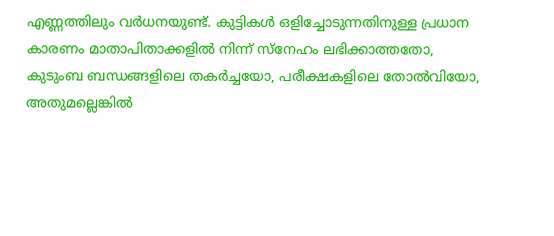എണ്ണത്തിലും വർധനയുണ്ട്. കുട്ടികൾ ഒളിച്ചോടുന്നതിനുള്ള പ്രധാന കാരണം മാതാപിതാക്കളിൽ നിന്ന് സ്നേഹം ലഭിക്കാത്തതോ, കുടുംബ ബന്ധങ്ങളിലെ തകർച്ചയോ, പരീക്ഷകളിലെ തോൽവിയോ, അതുമല്ലെങ്കിൽ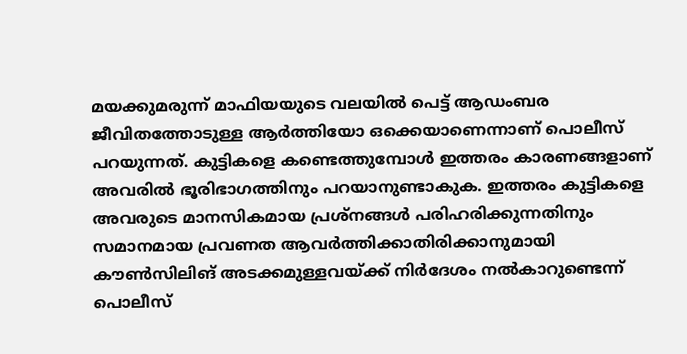മയക്കുമരുന്ന് മാഫിയയുടെ വലയിൽ പെട്ട് ആഡംബര ജീവിതത്തോടുള്ള ആർത്തിയോ ഒക്കെയാണെന്നാണ് പൊലീസ് പറയുന്നത്. കുട്ടികളെ കണ്ടെത്തുമ്പോൾ ഇത്തരം കാരണങ്ങളാണ് അവരിൽ ഭൂരിഭാഗത്തിനും പറയാനുണ്ടാകുക. ഇത്തരം കുട്ടികളെ അവരുടെ മാനസികമായ പ്രശ്നങ്ങൾ പരിഹരിക്കുന്നതിനും സമാനമായ പ്രവണത ആവർത്തിക്കാതിരിക്കാനുമായി കൗൺസിലിങ് അടക്കമുള്ളവയ്ക്ക് നിർദേശം നൽകാറുണ്ടെന്ന് പൊലീസ്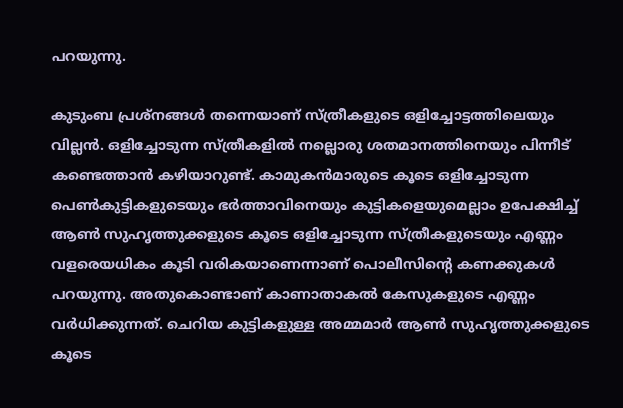പറയുന്നു.

കുടുംബ പ്രശ്നങ്ങൾ തന്നെയാണ് സ്ത്രീകളുടെ ഒളിച്ചോട്ടത്തിലെയും വില്ലൻ. ഒളിച്ചോടുന്ന സ്ത്രീകളിൽ നല്ലൊരു ശതമാനത്തിനെയും പിന്നീട് കണ്ടെത്താൻ കഴിയാറുണ്ട്. കാമുകൻമാരുടെ കൂടെ ഒളിച്ചോടുന്ന പെൺകുട്ടികളുടെയും ഭർത്താവിനെയും കുട്ടികളെയുമെല്ലാം ഉപേക്ഷിച്ച് ആൺ സുഹൃത്തുക്കളുടെ കൂടെ ഒളിച്ചോടുന്ന സ്ത്രീകളുടെയും എണ്ണം വളരെയധികം കൂടി വരികയാണെന്നാണ് പൊലീസിന്റെ കണക്കുകൾ പറയുന്നു. അതുകൊണ്ടാണ് കാണാതാകൽ കേസുകളുടെ എണ്ണം വർധിക്കുന്നത്. ചെറിയ കുട്ടികളുള്ള അമ്മമാർ ആൺ സുഹൃത്തുക്കളുടെ കൂടെ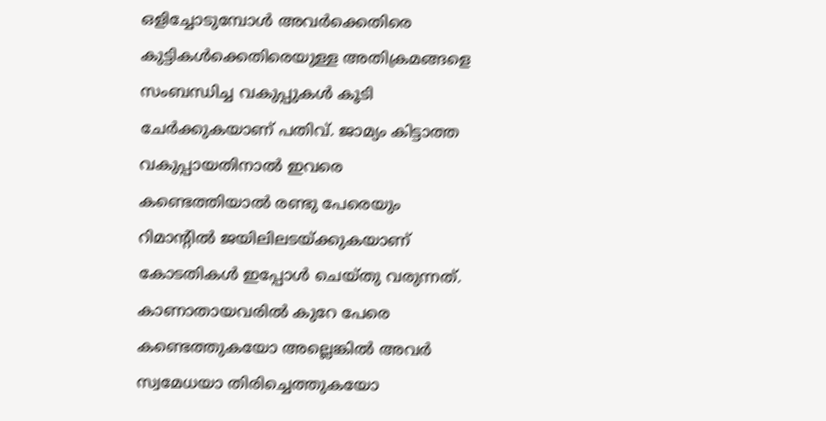ഒളിച്ചോടുമ്പോൾ അവർക്കെതിരെ കുട്ടികൾക്കെതിരെയുള്ള അതിക്രമങ്ങളെ സംബന്ധിച്ച വകുപ്പുകൾ കൂടി ചേർക്കുകയാണ് പതിവ്. ജാമ്യം കിട്ടാത്ത വകുപ്പായതിനാൽ ഇവരെ കണ്ടെത്തിയാൽ രണ്ടു പേരെയും റിമാന്റിൽ ജയിലിലടയ്ക്കുകയാണ് കോടതികൾ ഇപ്പോൾ ചെയ്തു വരുന്നത്. കാണാതായവരിൽ കുറേ പേരെ കണ്ടെത്തുകയോ അല്ലെങ്കിൽ അവർ സ്വമേധയാ തിരിച്ചെത്തുകയോ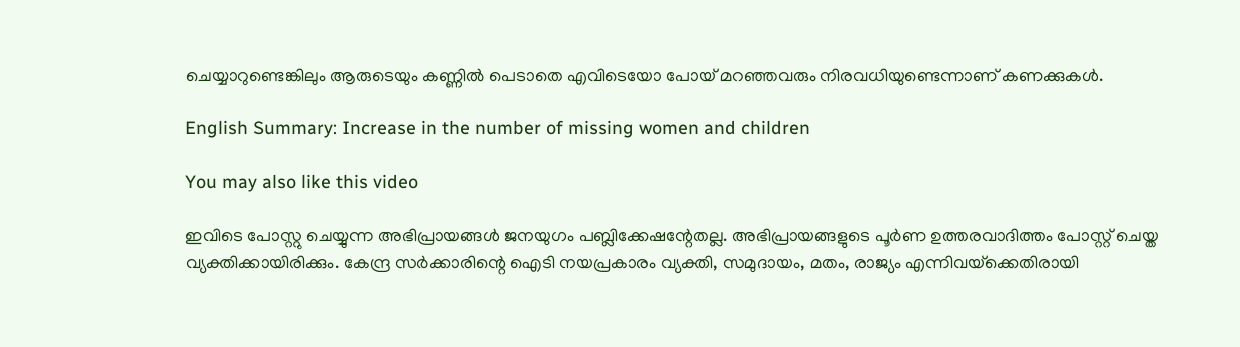ചെയ്യാറുണ്ടെങ്കിലും ആരുടെയും കണ്ണിൽ പെടാതെ എവിടെയോ പോയ് മറഞ്ഞവരും നിരവധിയുണ്ടെന്നാണ് കണക്കുകള്‍.

English Summary: Increase in the number of missing women and children

You may also like this video

ഇവിടെ പോസ്റ്റു ചെയ്യുന്ന അഭിപ്രായങ്ങള്‍ ജനയുഗം പബ്ലിക്കേഷന്റേതല്ല. അഭിപ്രായങ്ങളുടെ പൂര്‍ണ ഉത്തരവാദിത്തം പോസ്റ്റ് ചെയ്ത വ്യക്തിക്കായിരിക്കും. കേന്ദ്ര സര്‍ക്കാരിന്റെ ഐടി നയപ്രകാരം വ്യക്തി, സമുദായം, മതം, രാജ്യം എന്നിവയ്‌ക്കെതിരായി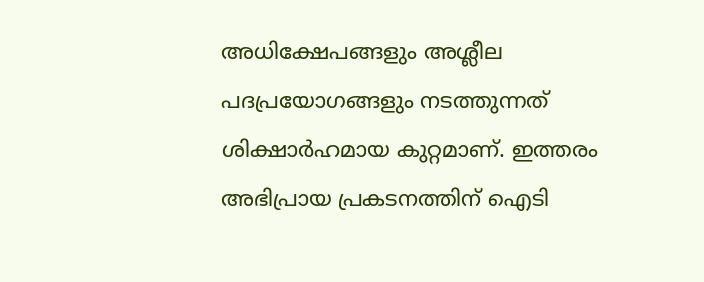അധിക്ഷേപങ്ങളും അശ്ലീല പദപ്രയോഗങ്ങളും നടത്തുന്നത് ശിക്ഷാര്‍ഹമായ കുറ്റമാണ്. ഇത്തരം അഭിപ്രായ പ്രകടനത്തിന് ഐടി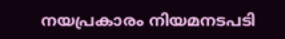നയപ്രകാരം നിയമനടപടി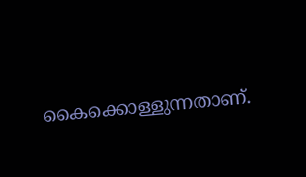കൈക്കൊള്ളുന്നതാണ്.